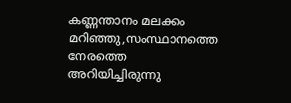കണ്ണന്താനം മലക്കം മറിഞ്ഞു,സംസ്ഥാനത്തെ നേരത്തെ അറിയിച്ചിരുന്നു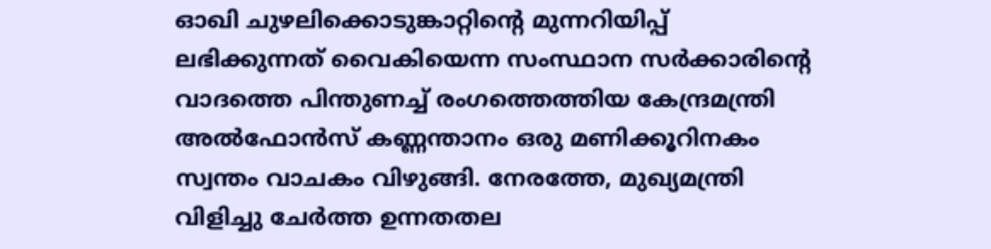ഓഖി ചുഴലിക്കൊടുങ്കാറ്റിന്‍റെ മുന്നറിയിപ്പ് ലഭിക്കുന്നത് വൈകിയെന്ന സംസ്ഥാന സര്‍ക്കാരിന്‍റെ വാദത്തെ പിന്തുണച്ച് രംഗത്തെത്തിയ കേന്ദ്രമന്ത്രി അല്‍ഫോന്‍സ് കണ്ണന്താനം ഒരു മണിക്കൂറിനകം സ്വന്തം വാചകം വിഴുങ്ങി. നേരത്തേ, മുഖ്യമന്ത്രി വിളിച്ചു ചേര്‍ത്ത ഉന്നതതല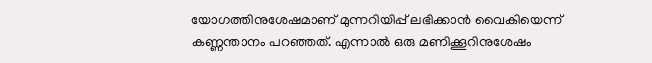യോഗത്തിനുശേഷമാണ് മുന്നറിയിപ്പ് ലഭിക്കാന്‍ വൈകിയെന്ന് കണ്ണന്താനം പറഞ്ഞത്. എന്നാല്‍ ഒരു മണിക്കൂറിനുശേഷം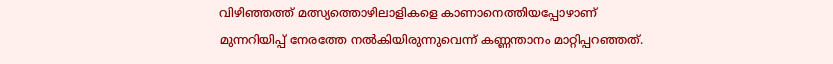വിഴിഞ്ഞത്ത് മത്സ്യത്തൊഴിലാളികളെ കാണാനെത്തിയപ്പോഴാണ് മുന്നറിയിപ്പ് നേരത്തേ നല്‍കിയിരുന്നുവെന്ന് കണ്ണന്താനം മാറ്റിപ്പറഞ്ഞത്.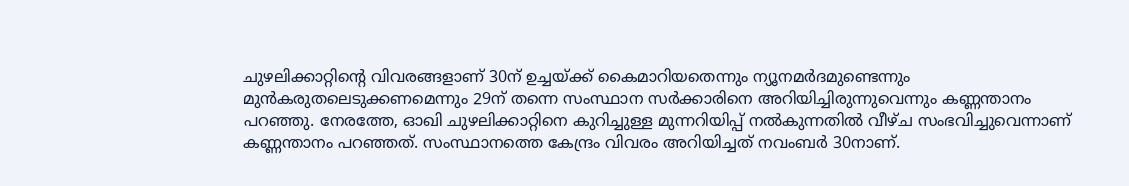ചുഴലിക്കാറ്റിന്‍റെ വിവരങ്ങളാണ് 30ന് ഉച്ചയ്ക്ക് കൈമാറിയതെന്നും ന്യൂനമര്‍ദമുണ്ടെന്നും മുന്‍കരുതലെടുക്കണമെന്നും 29ന് തന്നെ സംസ്ഥാന സര്‍ക്കാരിനെ അറിയിച്ചിരുന്നുവെന്നും കണ്ണന്താനം പറഞ്ഞു. നേരത്തേ, ഓഖി ചുഴലിക്കാറ്റിനെ കുറിച്ചുള്ള മുന്നറിയിപ്പ് നല്‍കുന്നതില്‍ വീഴ്ച സംഭവിച്ചുവെന്നാണ് കണ്ണന്താനം പറഞ്ഞത്. സംസ്ഥാനത്തെ കേന്ദ്രം വിവരം അറിയിച്ചത് നവംബര്‍ 30നാണ്.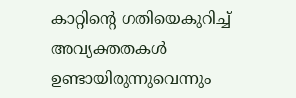കാറ്റിന്‍റെ ഗതിയെകുറിച്ച് അവ്യക്തതകള്‍ ഉണ്ടായിരുന്നുവെന്നും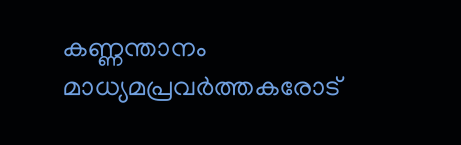കണ്ണന്താനം മാധ്യമപ്രവര്‍ത്തകരോട്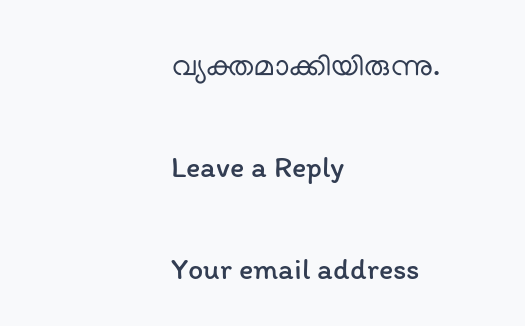വ്യക്തമാക്കിയിരുന്നു.

Leave a Reply

Your email address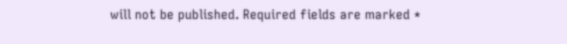will not be published. Required fields are marked *